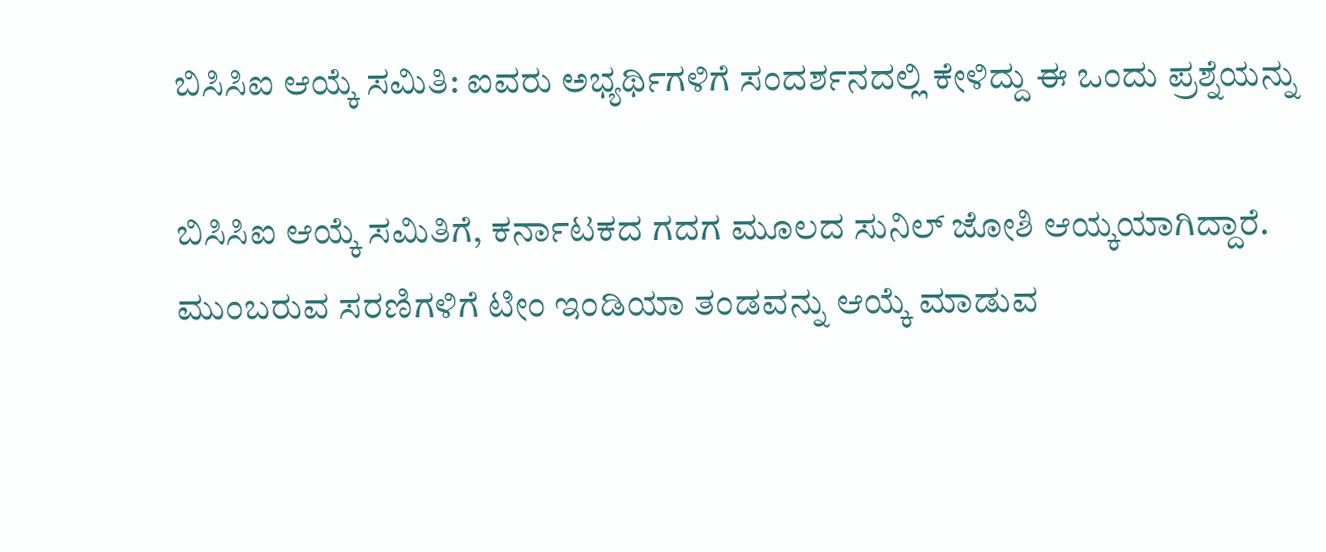ಬಿಸಿಸಿಐ ಆಯ್ಕೆ ಸಮಿತಿ: ಐವರು ಅಭ್ಯರ್ಥಿಗಳಿಗೆ ಸಂದರ್ಶನದಲ್ಲಿ ಕೇಳಿದ್ದು ಈ ಒಂದು ಪ್ರಶ್ನೆಯನ್ನು

ಬಿಸಿಸಿಐ ಆಯ್ಕೆ ಸಮಿತಿಗೆ, ಕರ್ನಾಟಕದ ಗದಗ ಮೂಲದ ಸುನಿಲ್ ಜೋಶಿ ಆಯ್ಕಯಾಗಿದ್ದಾರೆ. ಮುಂಬರುವ ಸರಣಿಗಳಿಗೆ ಟೀಂ ಇಂಡಿಯಾ ತಂಡವನ್ನು ಆಯ್ಕೆ ಮಾಡುವ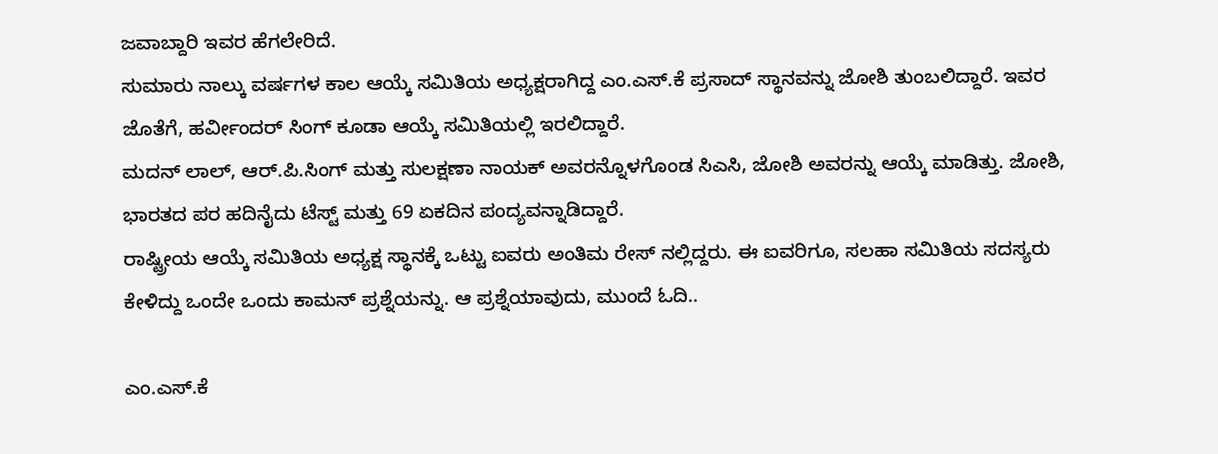ಜವಾಬ್ದಾರಿ ಇವರ ಹೆಗಲೇರಿದೆ.
ಸುಮಾರು ನಾಲ್ಕು ವರ್ಷಗಳ ಕಾಲ ಆಯ್ಕೆ ಸಮಿತಿಯ ಅಧ್ಯಕ್ಷರಾಗಿದ್ದ ಎಂ.ಎಸ್.ಕೆ ಪ್ರಸಾದ್ ಸ್ಥಾನವನ್ನು ಜೋಶಿ ತುಂಬಲಿದ್ದಾರೆ. ಇವರ ಜೊತೆಗೆ, ಹರ್ವೀಂದರ್ ಸಿಂಗ್ ಕೂಡಾ ಆಯ್ಕೆ ಸಮಿತಿಯಲ್ಲಿ ಇರಲಿದ್ದಾರೆ.
ಮದನ್ ಲಾಲ್, ಆರ್.ಪಿ.ಸಿಂಗ್ ಮತ್ತು ಸುಲಕ್ಷಣಾ ನಾಯಕ್ ಅವರನ್ನೊಳಗೊಂಡ ಸಿಎಸಿ, ಜೋಶಿ ಅವರನ್ನು ಆಯ್ಕೆ ಮಾಡಿತ್ತು. ಜೋಶಿ, ಭಾರತದ ಪರ ಹದಿನೈದು ಟೆಸ್ಟ್ ಮತ್ತು 69 ಏಕದಿನ ಪಂದ್ಯವನ್ನಾಡಿದ್ದಾರೆ.
ರಾಷ್ಟ್ರೀಯ ಆಯ್ಕೆ ಸಮಿತಿಯ ಅಧ್ಯಕ್ಷ ಸ್ಥಾನಕ್ಕೆ ಒಟ್ಟು ಐವರು ಅಂತಿಮ ರೇಸ್ ನಲ್ಲಿದ್ದರು. ಈ ಐವರಿಗೂ, ಸಲಹಾ ಸಮಿತಿಯ ಸದಸ್ಯರು ಕೇಳಿದ್ದು ಒಂದೇ ಒಂದು ಕಾಮನ್ ಪ್ರಶ್ನೆಯನ್ನು. ಆ ಪ್ರಶ್ನೆಯಾವುದು, ಮುಂದೆ ಓದಿ..

ಎಂ.ಎಸ್.ಕೆ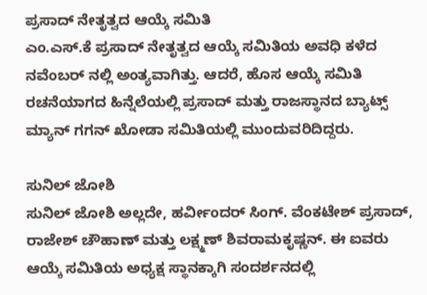ಪ್ರಸಾದ್ ನೇತೃತ್ವದ ಆಯ್ಕೆ ಸಮಿತಿ
ಎಂ.ಎಸ್.ಕೆ ಪ್ರಸಾದ್ ನೇತೃತ್ವದ ಆಯ್ಕೆ ಸಮಿತಿಯ ಅವಧಿ ಕಳೆದ ನವೆಂಬರ್ ನಲ್ಲಿ ಅಂತ್ಯವಾಗಿತ್ತು. ಆದರೆ, ಹೊಸ ಆಯ್ಕೆ ಸಮಿತಿ ರಚನೆಯಾಗದ ಹಿನ್ನೆಲೆಯಲ್ಲಿ ಪ್ರಸಾದ್ ಮತ್ತು ರಾಜಸ್ಥಾನದ ಬ್ಯಾಟ್ಸ್ ಮ್ಯಾನ್ ಗಗನ್ ಖೋಡಾ ಸಮಿತಿಯಲ್ಲಿ ಮುಂದುವರಿದಿದ್ದರು.

ಸುನಿಲ್ ಜೋಶಿ
ಸುನಿಲ್ ಜೋಶಿ ಅಲ್ಲದೇ, ಹರ್ವೀಂದರ್ ಸಿಂಗ್. ವೆಂಕಟೇಶ್ ಪ್ರಸಾದ್, ರಾಜೇಶ್ ಚೌಹಾಣ್ ಮತ್ತು ಲಕ್ಷ್ಮಣ್ ಶಿವರಾಮಕೃಷ್ಣನ್. ಈ ಐವರು ಆಯ್ಕೆ ಸಮಿತಿಯ ಅಧ್ಯಕ್ಷ ಸ್ಥಾನಕ್ಕಾಗಿ ಸಂದರ್ಶನದಲ್ಲಿ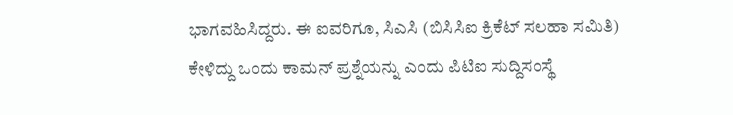ಭಾಗವಹಿಸಿದ್ದರು. ಈ ಐವರಿಗೂ, ಸಿಎಸಿ (ಬಿಸಿಸಿಐ ಕ್ರಿಕೆಟ್ ಸಲಹಾ ಸಮಿತಿ) ಕೇಳಿದ್ದು ಒಂದು ಕಾಮನ್ ಪ್ರಶ್ನೆಯನ್ನು ಎಂದು ಪಿಟಿಐ ಸುದ್ದಿಸಂಸ್ಥೆ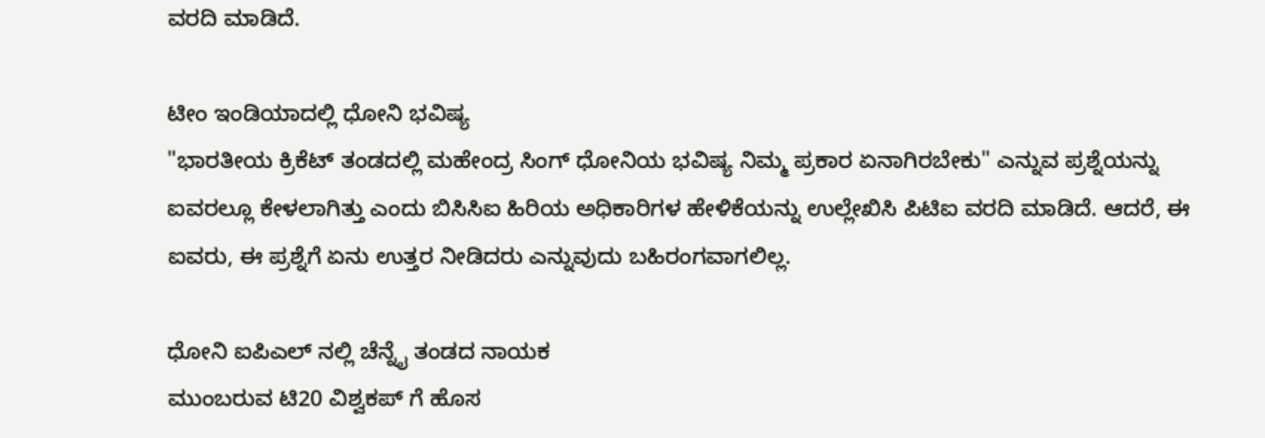ವರದಿ ಮಾಡಿದೆ.

ಟೀಂ ಇಂಡಿಯಾದಲ್ಲಿ ಧೋನಿ ಭವಿಷ್ಯ
"ಭಾರತೀಯ ಕ್ರಿಕೆಟ್ ತಂಡದಲ್ಲಿ ಮಹೇಂದ್ರ ಸಿಂಗ್ ಧೋನಿಯ ಭವಿಷ್ಯ ನಿಮ್ಮ ಪ್ರಕಾರ ಏನಾಗಿರಬೇಕು" ಎನ್ನುವ ಪ್ರಶ್ನೆಯನ್ನು ಐವರಲ್ಲೂ ಕೇಳಲಾಗಿತ್ತು ಎಂದು ಬಿಸಿಸಿಐ ಹಿರಿಯ ಅಧಿಕಾರಿಗಳ ಹೇಳಿಕೆಯನ್ನು ಉಲ್ಲೇಖಿಸಿ ಪಿಟಿಐ ವರದಿ ಮಾಡಿದೆ. ಆದರೆ, ಈ ಐವರು, ಈ ಪ್ರಶ್ನೆಗೆ ಏನು ಉತ್ತರ ನೀಡಿದರು ಎನ್ನುವುದು ಬಹಿರಂಗವಾಗಲಿಲ್ಲ.

ಧೋನಿ ಐಪಿಎಲ್ ನಲ್ಲಿ ಚೆನ್ನೈ ತಂಡದ ನಾಯಕ
ಮುಂಬರುವ ಟಿ20 ವಿಶ್ವಕಪ್ ಗೆ ಹೊಸ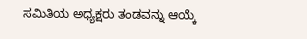ಸಮಿತಿಯ ಅಧ್ಯಕ್ಷರು ತಂಡವನ್ನು ಆಯ್ಕೆ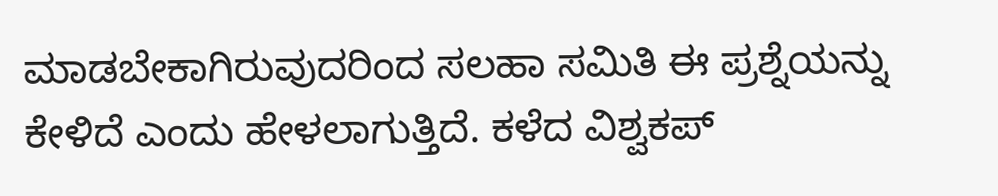ಮಾಡಬೇಕಾಗಿರುವುದರಿಂದ ಸಲಹಾ ಸಮಿತಿ ಈ ಪ್ರಶ್ನೆಯನ್ನು ಕೇಳಿದೆ ಎಂದು ಹೇಳಲಾಗುತ್ತಿದೆ. ಕಳೆದ ವಿಶ್ವಕಪ್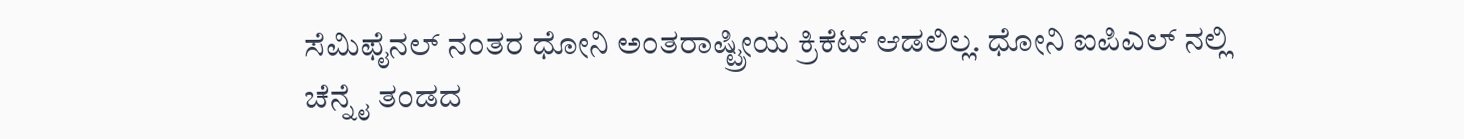ಸೆಮಿಫೈನಲ್ ನಂತರ ಧೋನಿ ಅಂತರಾಷ್ಟ್ರೀಯ ಕ್ರಿಕೆಟ್ ಆಡಲಿಲ್ಲ. ಧೋನಿ ಐಪಿಎಲ್ ನಲ್ಲಿ ಚೆನ್ನೈ ತಂಡದ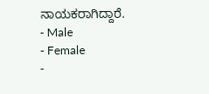ನಾಯಕರಾಗಿದ್ದಾರೆ.
- Male
- Female
-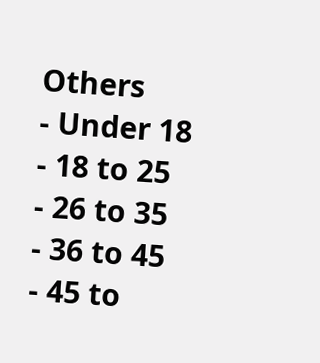Others
- Under 18
- 18 to 25
- 26 to 35
- 36 to 45
- 45 to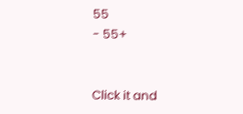55
- 55+


Click it and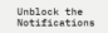Unblock the Notifications